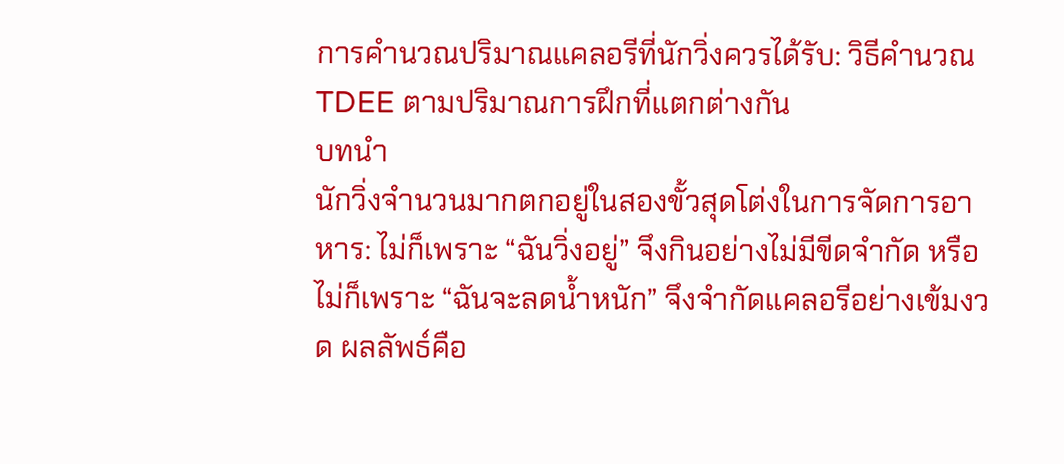การคำนวณปริมาณแคลอรีที่นักวิ่งควรได้รับ: วิธีคำนวณ TDEE ตามปริมาณการฝึกที่แตกต่างกัน
บทนำ
นักวิ่งจำนวนมากตกอยู่ในสองขั้วสุดโต่งในการจัดการอาหาร: ไม่ก็เพราะ “ฉันวิ่งอยู่” จึงกินอย่างไม่มีขีดจำกัด หรือไม่ก็เพราะ “ฉันจะลดน้ำหนัก” จึงจำกัดแคลอรีอย่างเข้มงวด ผลลัพธ์คือ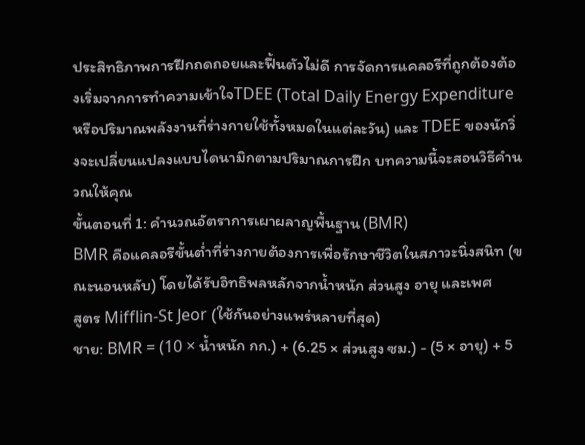ประสิทธิภาพการฝึกถดถอยและฟื้นตัวไม่ดี การจัดการแคลอรีที่ถูกต้องต้องเริ่มจากการทำความเข้าใจTDEE (Total Daily Energy Expenditure หรือปริมาณพลังงานที่ร่างกายใช้ทั้งหมดในแต่ละวัน) และ TDEE ของนักวิ่งจะเปลี่ยนแปลงแบบไดนามิกตามปริมาณการฝึก บทความนี้จะสอนวิธีคำนวณให้คุณ
ขั้นตอนที่ 1: คำนวณอัตราการเผาผลาญพื้นฐาน (BMR)
BMR คือแคลอรีขั้นต่ำที่ร่างกายต้องการเพื่อรักษาชีวิตในสภาวะนิ่งสนิท (ขณะนอนหลับ) โดยได้รับอิทธิพลหลักจากน้ำหนัก ส่วนสูง อายุ และเพศ
สูตร Mifflin-St Jeor (ใช้กันอย่างแพร่หลายที่สุด)
ชาย: BMR = (10 × น้ำหนัก กก.) + (6.25 × ส่วนสูง ซม.) - (5 × อายุ) + 5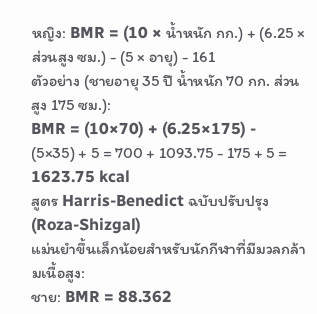หญิง: BMR = (10 × น้ำหนัก กก.) + (6.25 × ส่วนสูง ซม.) - (5 × อายุ) - 161
ตัวอย่าง (ชายอายุ 35 ปี น้ำหนัก 70 กก. ส่วนสูง 175 ซม.):
BMR = (10×70) + (6.25×175) - (5×35) + 5 = 700 + 1093.75 - 175 + 5 = 1623.75 kcal
สูตร Harris-Benedict ฉบับปรับปรุง (Roza-Shizgal)
แม่นยำขึ้นเล็กน้อยสำหรับนักกีฬาที่มีมวลกล้ามเนื้อสูง:
ชาย: BMR = 88.362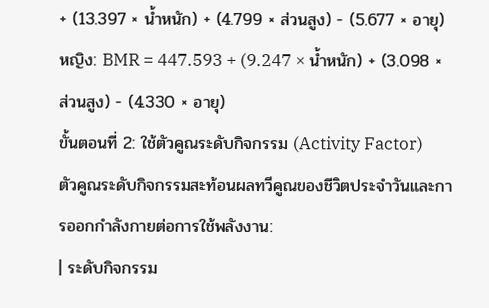+ (13.397 × น้ำหนัก) + (4.799 × ส่วนสูง) - (5.677 × อายุ)
หญิง: BMR = 447.593 + (9.247 × น้ำหนัก) + (3.098 × ส่วนสูง) - (4.330 × อายุ)
ขั้นตอนที่ 2: ใช้ตัวคูณระดับกิจกรรม (Activity Factor)
ตัวคูณระดับกิจกรรมสะท้อนผลทวีคูณของชีวิตประจำวันและการออกกำลังกายต่อการใช้พลังงาน:
| ระดับกิจกรรม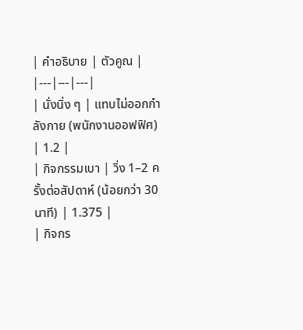| คำอธิบาย | ตัวคูณ |
|---|---|---|
| นั่งนิ่ง ๆ | แทบไม่ออกกำลังกาย (พนักงานออฟฟิศ) | 1.2 |
| กิจกรรมเบา | วิ่ง 1–2 ครั้งต่อสัปดาห์ (น้อยกว่า 30 นาที) | 1.375 |
| กิจกร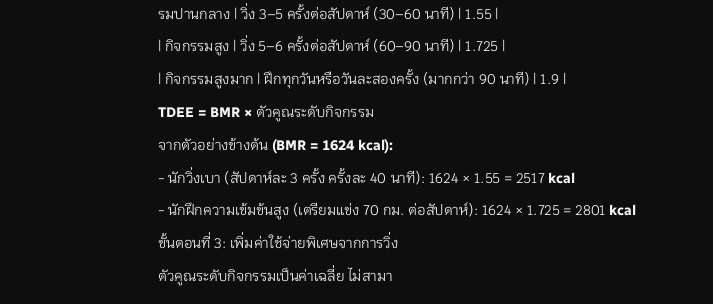รมปานกลาง | วิ่ง 3–5 ครั้งต่อสัปดาห์ (30–60 นาที) | 1.55 |
| กิจกรรมสูง | วิ่ง 5–6 ครั้งต่อสัปดาห์ (60–90 นาที) | 1.725 |
| กิจกรรมสูงมาก | ฝึกทุกวันหรือวันละสองครั้ง (มากกว่า 90 นาที) | 1.9 |
TDEE = BMR × ตัวคูณระดับกิจกรรม
จากตัวอย่างข้างต้น (BMR = 1624 kcal):
- นักวิ่งเบา (สัปดาห์ละ 3 ครั้ง ครั้งละ 40 นาที): 1624 × 1.55 = 2517 kcal
- นักฝึกความเข้มข้นสูง (เตรียมแข่ง 70 กม. ต่อสัปดาห์): 1624 × 1.725 = 2801 kcal
ขั้นตอนที่ 3: เพิ่มค่าใช้จ่ายพิเศษจากการวิ่ง
ตัวคูณระดับกิจกรรมเป็นค่าเฉลี่ย ไม่สามา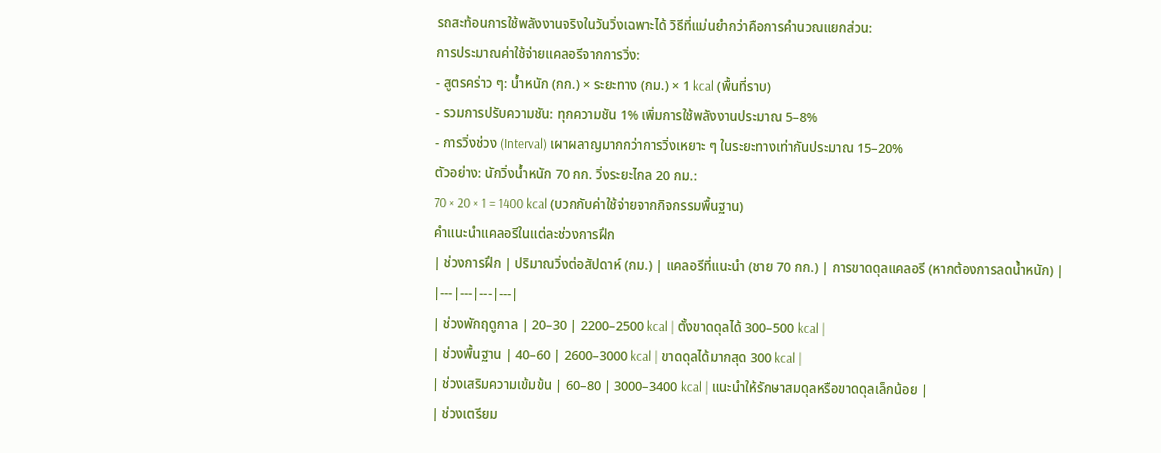รถสะท้อนการใช้พลังงานจริงในวันวิ่งเฉพาะได้ วิธีที่แม่นยำกว่าคือการคำนวณแยกส่วน:
การประมาณค่าใช้จ่ายแคลอรีจากการวิ่ง:
- สูตรคร่าว ๆ: น้ำหนัก (กก.) × ระยะทาง (กม.) × 1 kcal (พื้นที่ราบ)
- รวมการปรับความชัน: ทุกความชัน 1% เพิ่มการใช้พลังงานประมาณ 5–8%
- การวิ่งช่วง (Interval) เผาผลาญมากกว่าการวิ่งเหยาะ ๆ ในระยะทางเท่ากันประมาณ 15–20%
ตัวอย่าง: นักวิ่งน้ำหนัก 70 กก. วิ่งระยะไกล 20 กม.:
70 × 20 × 1 = 1400 kcal (บวกกับค่าใช้จ่ายจากกิจกรรมพื้นฐาน)
คำแนะนำแคลอรีในแต่ละช่วงการฝึก
| ช่วงการฝึก | ปริมาณวิ่งต่อสัปดาห์ (กม.) | แคลอรีที่แนะนำ (ชาย 70 กก.) | การขาดดุลแคลอรี (หากต้องการลดน้ำหนัก) |
|---|---|---|---|
| ช่วงพักฤดูกาล | 20–30 | 2200–2500 kcal | ตั้งขาดดุลได้ 300–500 kcal |
| ช่วงพื้นฐาน | 40–60 | 2600–3000 kcal | ขาดดุลได้มากสุด 300 kcal |
| ช่วงเสริมความเข้มข้น | 60–80 | 3000–3400 kcal | แนะนำให้รักษาสมดุลหรือขาดดุลเล็กน้อย |
| ช่วงเตรียม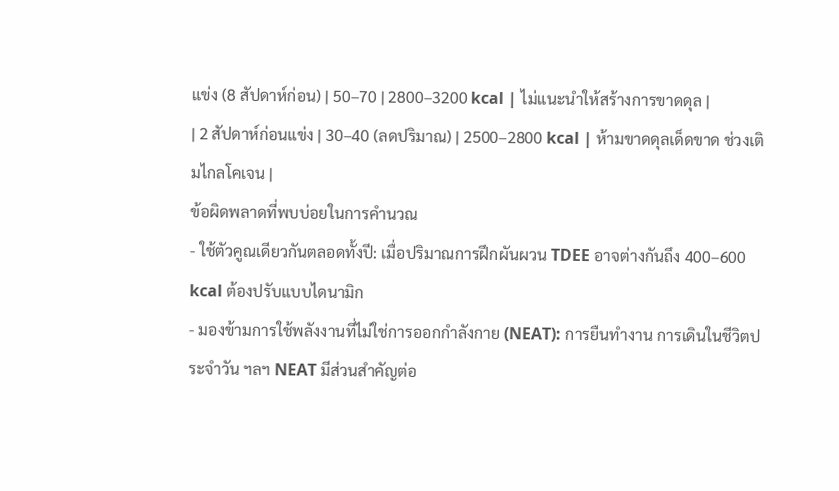แข่ง (8 สัปดาห์ก่อน) | 50–70 | 2800–3200 kcal | ไม่แนะนำให้สร้างการขาดดุล |
| 2 สัปดาห์ก่อนแข่ง | 30–40 (ลดปริมาณ) | 2500–2800 kcal | ห้ามขาดดุลเด็ดขาด ช่วงเติมไกลโคเจน |
ข้อผิดพลาดที่พบบ่อยในการคำนวณ
- ใช้ตัวคูณเดียวกันตลอดทั้งปี: เมื่อปริมาณการฝึกผันผวน TDEE อาจต่างกันถึง 400–600 kcal ต้องปรับแบบไดนามิก
- มองข้ามการใช้พลังงานที่ไม่ใช่การออกกำลังกาย (NEAT): การยืนทำงาน การเดินในชีวิตประจำวัน ฯลฯ NEAT มีส่วนสำคัญต่อ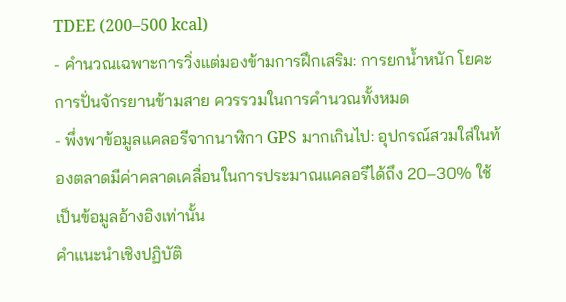TDEE (200–500 kcal)
- คำนวณเฉพาะการวิ่งแต่มองข้ามการฝึกเสริม: การยกน้ำหนัก โยคะ การปั่นจักรยานข้ามสาย ควรรวมในการคำนวณทั้งหมด
- พึ่งพาข้อมูลแคลอรีจากนาฬิกา GPS มากเกินไป: อุปกรณ์สวมใส่ในท้องตลาดมีค่าคลาดเคลื่อนในการประมาณแคลอรีได้ถึง 20–30% ใช้เป็นข้อมูลอ้างอิงเท่านั้น
คำแนะนำเชิงปฏิบัติ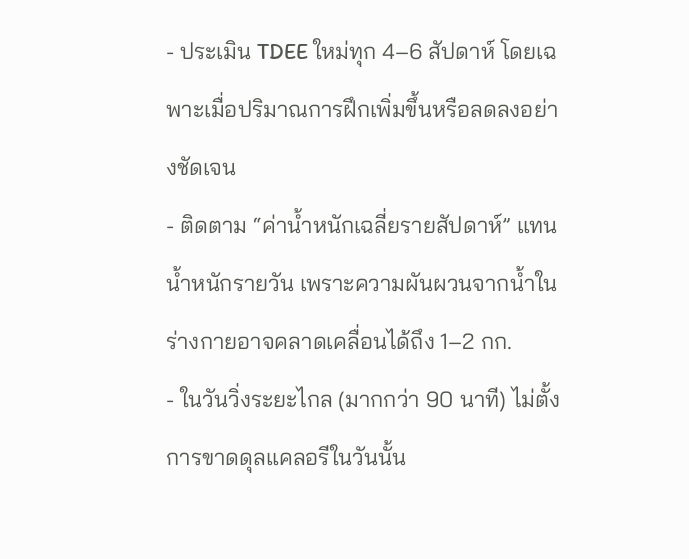- ประเมิน TDEE ใหม่ทุก 4–6 สัปดาห์ โดยเฉพาะเมื่อปริมาณการฝึกเพิ่มขึ้นหรือลดลงอย่างชัดเจน
- ติดตาม “ค่าน้ำหนักเฉลี่ยรายสัปดาห์” แทนน้ำหนักรายวัน เพราะความผันผวนจากน้ำในร่างกายอาจคลาดเคลื่อนได้ถึง 1–2 กก.
- ในวันวิ่งระยะไกล (มากกว่า 90 นาที) ไม่ตั้งการขาดดุลแคลอรีในวันนั้น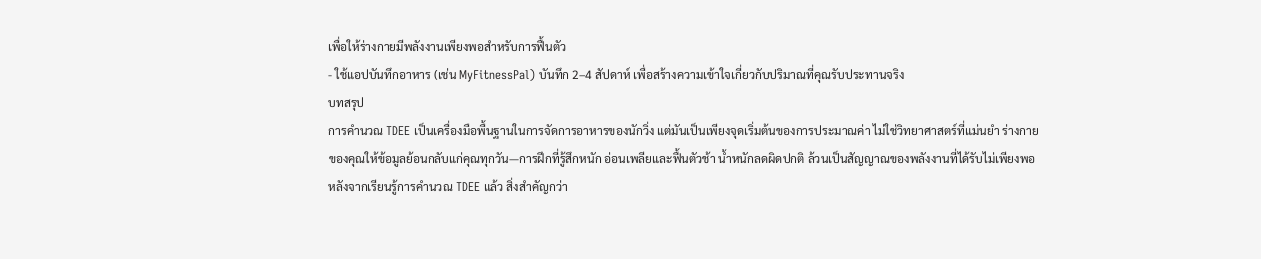เพื่อให้ร่างกายมีพลังงานเพียงพอสำหรับการฟื้นตัว
- ใช้แอปบันทึกอาหาร (เช่น MyFitnessPal) บันทึก 2–4 สัปดาห์ เพื่อสร้างความเข้าใจเกี่ยวกับปริมาณที่คุณรับประทานจริง
บทสรุป
การคำนวณ TDEE เป็นเครื่องมือพื้นฐานในการจัดการอาหารของนักวิ่ง แต่มันเป็นเพียงจุดเริ่มต้นของการประมาณค่า ไม่ใช่วิทยาศาสตร์ที่แม่นยำ ร่างกายของคุณให้ข้อมูลย้อนกลับแก่คุณทุกวัน—การฝึกที่รู้สึกหนัก อ่อนเพลียและฟื้นตัวช้า น้ำหนักลดผิดปกติ ล้วนเป็นสัญญาณของพลังงานที่ได้รับไม่เพียงพอ หลังจากเรียนรู้การคำนวณ TDEE แล้ว สิ่งสำคัญกว่า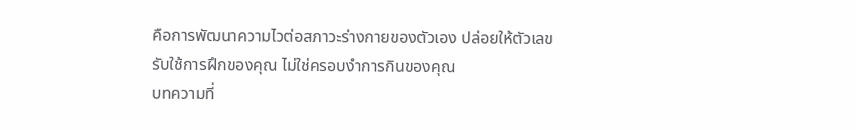คือการพัฒนาความไวต่อสภาวะร่างกายของตัวเอง ปล่อยให้ตัวเลขรับใช้การฝึกของคุณ ไม่ใช่ครอบงำการกินของคุณ
บทความที่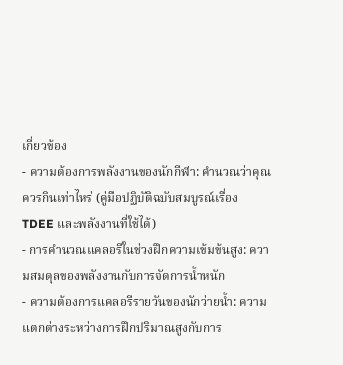เกี่ยวข้อง
- ความต้องการพลังงานของนักกีฬา: คำนวณว่าคุณควรกินเท่าไหร่ (คู่มือปฏิบัติฉบับสมบูรณ์เรื่อง TDEE และพลังงานที่ใช้ได้)
- การคำนวณแคลอรีในช่วงฝึกความเข้มข้นสูง: ความสมดุลของพลังงานกับการจัดการน้ำหนัก
- ความต้องการแคลอรีรายวันของนักว่ายน้ำ: ความแตกต่างระหว่างการฝึกปริมาณสูงกับการ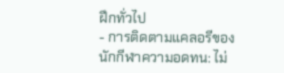ฝึกทั่วไป
- การติดตามแคลอรีของนักกีฬาความอดทน: ไม่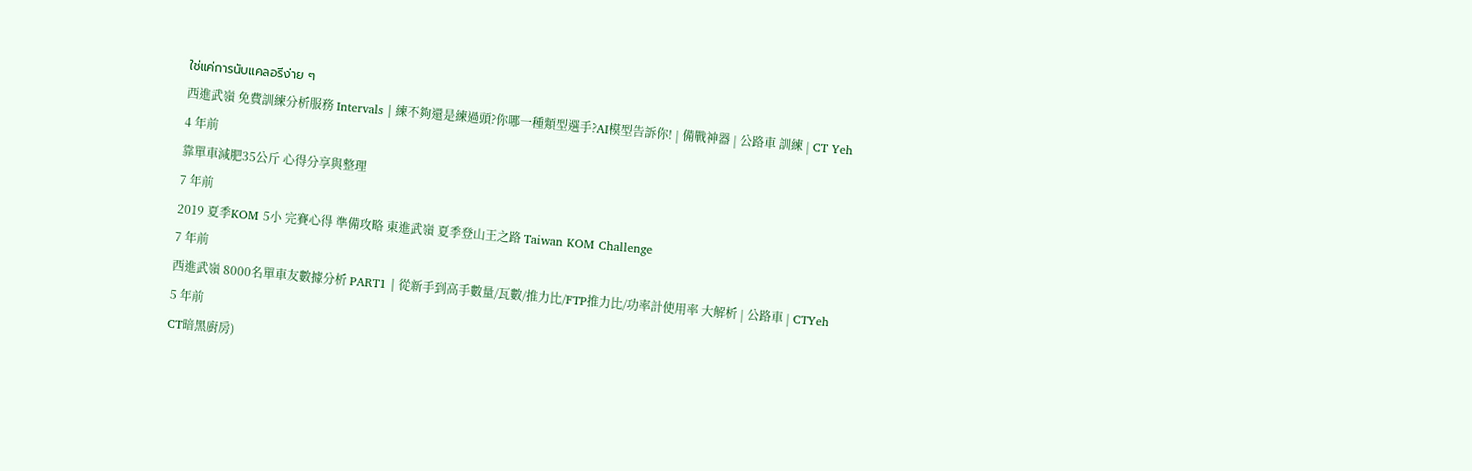ใช่แค่การนับแคลอรีง่าย ๆ
西進武嶺 免費訓練分析服務 Intervals | 練不夠還是練過頭?你哪一種類型選手?AI模型告訴你! | 備戰神器 | 公路車 訓練 | CT Yeh
4 年前
靠單車減肥35公斤 心得分享與整理
7 年前
2019 夏季KOM 5小 完賽心得 準備攻略 東進武嶺 夏季登山王之路 Taiwan KOM Challenge
7 年前
西進武嶺 8000名單車友數據分析 PART1 | 從新手到高手數量/瓦數/推力比/FTP推力比/功率計使用率 大解析 | 公路車 | CTYeh
5 年前
CT暗黑廚房)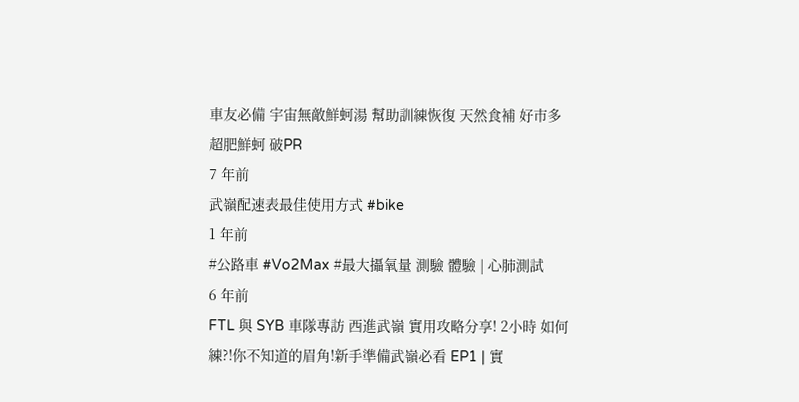車友必備 宇宙無敵鮮蚵湯 幫助訓練恢復 天然食補 好市多 超肥鮮蚵 破PR
7 年前
武嶺配速表最佳使用方式 #bike
1 年前
#公路車 #Vo2Max #最大攝氧量 測驗 體驗 | 心肺測試
6 年前
FTL 與 SYB 車隊專訪 西進武嶺 實用攻略分享! 2小時 如何練?!你不知道的眉角!新手準備武嶺必看 EP1 | 實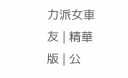力派女車友 | 精華版 | 公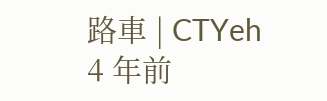路車 | CTYeh
4 年前